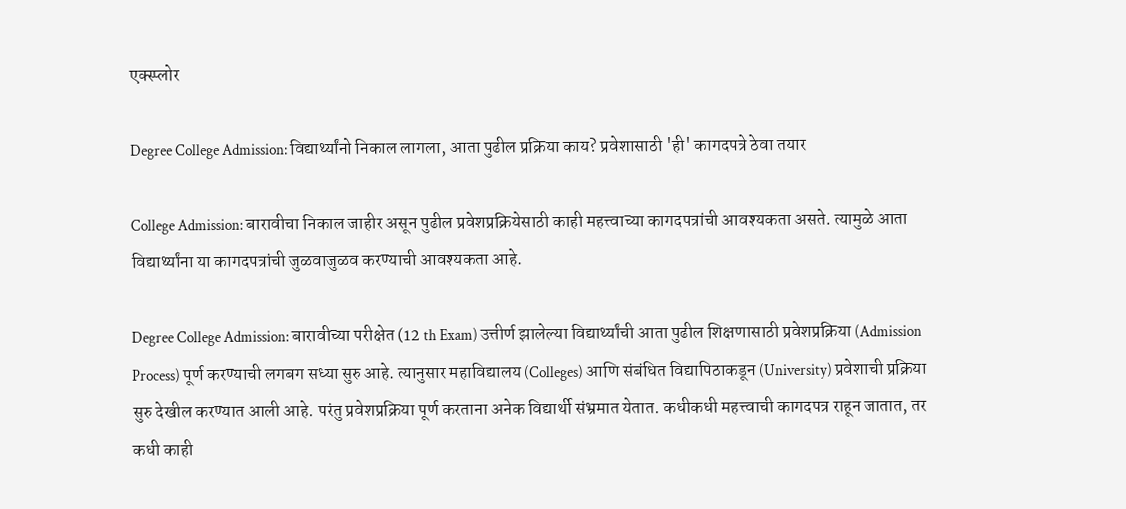एक्स्प्लोर

Degree College Admission: विद्यार्थ्यांनो निकाल लागला, आता पुढील प्रक्रिया काय? प्रवेशासाठी 'ही' कागदपत्रे ठेवा तयार

College Admission: बारावीचा निकाल जाहीर असून पुढील प्रवेशप्रक्रियेसाठी काही महत्त्वाच्या कागदपत्रांची आवश्यकता असते. त्यामुळे आता विद्यार्थ्यांना या कागदपत्रांची जुळवाजुळव करण्याची आवश्यकता आहे.

Degree College Admission: बारावीच्या परीक्षेत (12 th Exam) उत्तीर्ण झालेल्या विद्यार्थ्यांची आता पुढील शिक्षणासाठी प्रवेशप्रक्रिया (Admission Process) पूर्ण करण्याची लगबग सध्या सुरु आहे. त्यानुसार महाविद्यालय (Colleges) आणि संबंधित विद्यापिठाकडून (University) प्रवेशाची प्रक्रिया सुरु देखील करण्यात आली आहे. परंतु प्रवेशप्रक्रिया पूर्ण करताना अनेक विद्यार्थी संभ्रमात येतात. कधीकधी महत्त्वाची कागदपत्र राहून जातात, तर कधी काही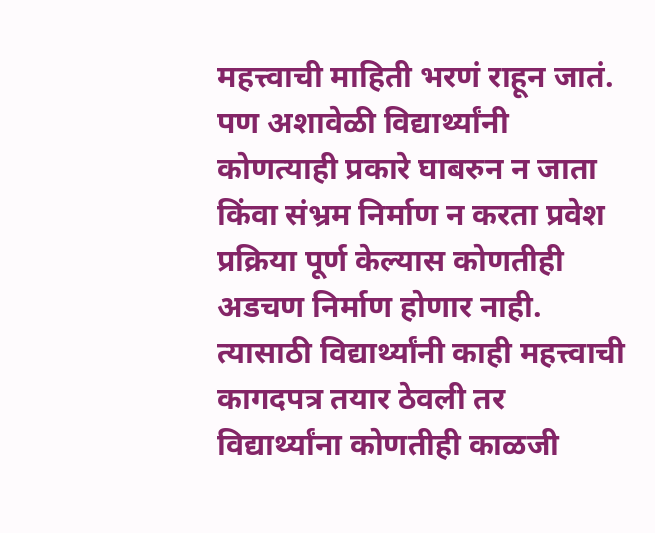महत्त्वाची माहिती भरणं राहून जातं. पण अशावेळी विद्यार्थ्यांनी कोणत्याही प्रकारे घाबरुन न जाता किंवा संभ्रम निर्माण न करता प्रवेश प्रक्रिया पूर्ण केल्यास कोणतीही अडचण निर्माण होणार नाही. त्यासाठी विद्यार्थ्यांनी काही महत्त्वाची कागदपत्र तयार ठेवली तर विद्यार्थ्यांना कोणतीही काळजी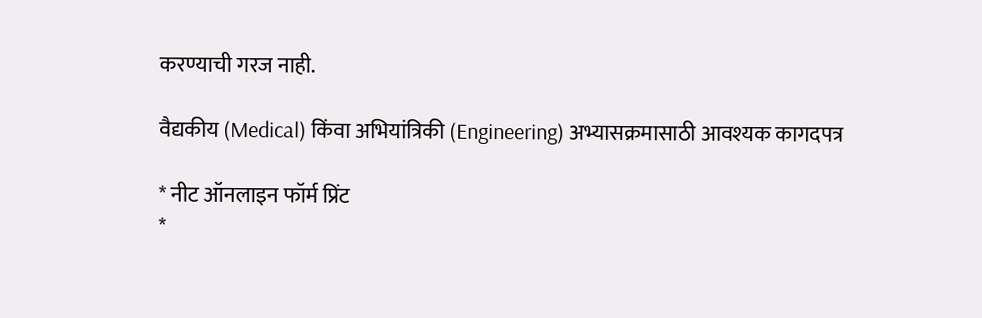करण्याची गरज नाही.

वैद्यकीय (Medical) किंवा अभियांत्रिकी (Engineering) अभ्यासक्रमासाठी आवश्यक कागदपत्र

* नीट ऑनलाइन फॉर्म प्रिंट
*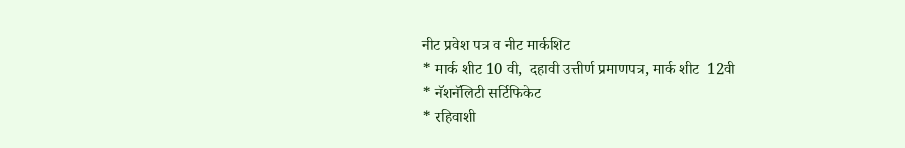नीट प्रवेश पत्र व नीट मार्कशिट
* मार्क शीट 10 वी,  दहावी उत्तीर्ण प्रमाणपत्र, मार्क शीट  12वी
* नॅशनॅलिटी सर्टिफिकेट
* रहिवाशी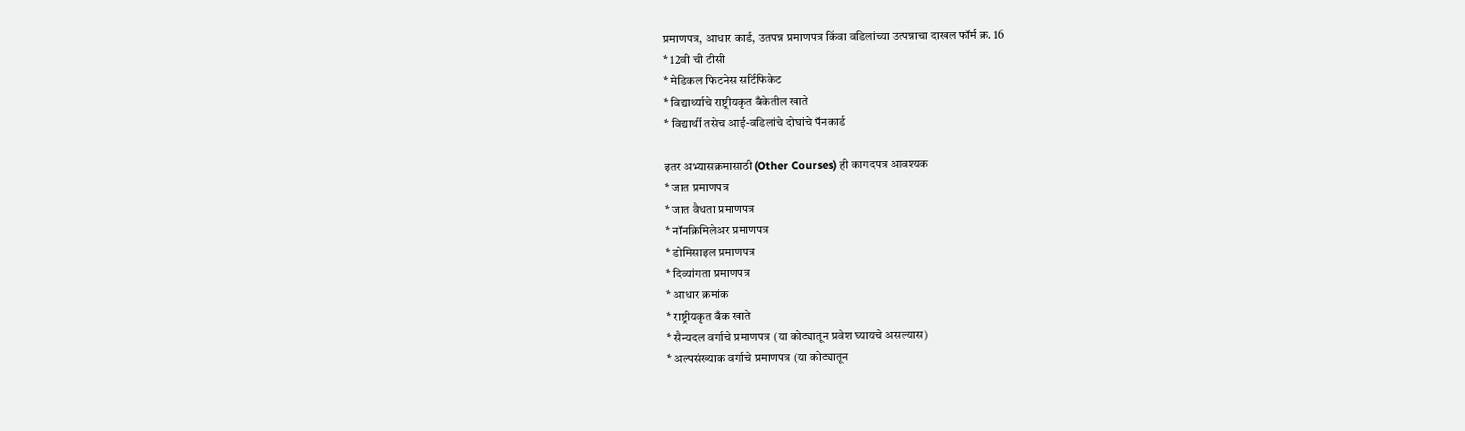प्रमाणपत्र, आधार कार्ड, उतपन्न प्रमाणपत्र किंवा वडिलांच्या उत्पन्नाचा दाखल फॉर्म क्र. 16
* 12वी ची टीसी
* मेडिकल फिटनेस सर्टिफिकेट
* विद्यार्थ्याचे राष्ट्रीयकृत बँकेतील खाते
* विद्यार्थी तसेच आई-वडिलांचे दोघांचे पॅनकार्ड

इतर अभ्यासक्रमासाठी (Other Courses) ही कागदपत्र आवश्यक
* जात प्रमाणपत्र
* जात वैधता प्रमाणपत्र
* नॉनक्रिमिलेअर प्रमाणपत्र
* डोमिसाइल प्रमाणपत्र
* दिव्यांगता प्रमाणपत्र
* आधार क्रमांक
* राष्ट्रीयकृत बँक खाते
* सैन्यदल वर्गाचे प्रमाणपत्र (या कोट्यातून प्रवेश घ्यायचे असल्यास)
* अल्पसंख्याक वर्गाचे प्रमाणपत्र (या कोट्यातून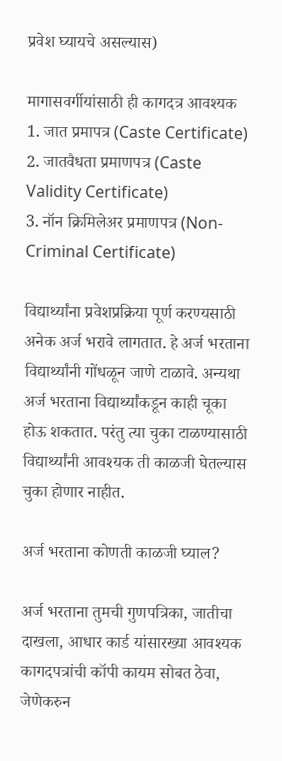प्रवेश घ्यायचे असल्यास)

मागासवर्गीयांसाठी ही कागदत्र आवश्यक
1. जात प्रमापत्र (Caste Certificate)
2. जातवैधता प्रमाणपत्र (Caste Validity Certificate)
3. नॉन क्रिमिलेअर प्रमाणपत्र (Non-Criminal Certificate)

विद्यार्थ्यांना प्रवेशप्रक्रिया पूर्ण करण्यसाठी अनेक अर्ज भरावे लागतात. हे अर्ज भरताना विद्यार्थ्यांनी गोंधळून जाणे टाळावे. अन्यथा अर्ज भरताना विद्यार्थ्यांकडून काही चूका होऊ शकतात. परंतु त्या चुका टाळण्यासाठी विद्यार्थ्यांनी आवश्यक ती काळजी घेतल्यास चुका होणार नाहीत.

अर्ज भरताना कोणती काळजी घ्याल?

अर्ज भरताना तुमची गुणपत्रिका, जातीचा दाखला, आधार कार्ड यांसारख्या आवश्यक कागदपत्रांची कॉपी कायम सोबत ठेवा, जेणेकरुन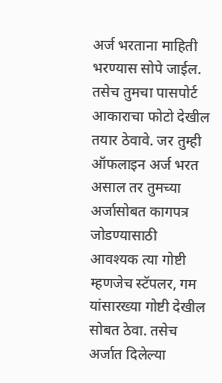अर्ज भरताना माहिती भरण्यास सोपे जाईल. तसेच तुमचा पासपोर्ट आकाराचा फोटो देखील तयार ठेवावे. जर तुम्ही ऑफलाइन अर्ज भरत असाल तर तुमच्या अर्जासोबत कागपत्र जोडण्यासाठी आवश्यक त्या गोष्टी म्हणजेच स्टॅपलर, गम यांसारख्या गोष्टी देखील सोबत ठेवा. तसेच अर्जात दिलेल्या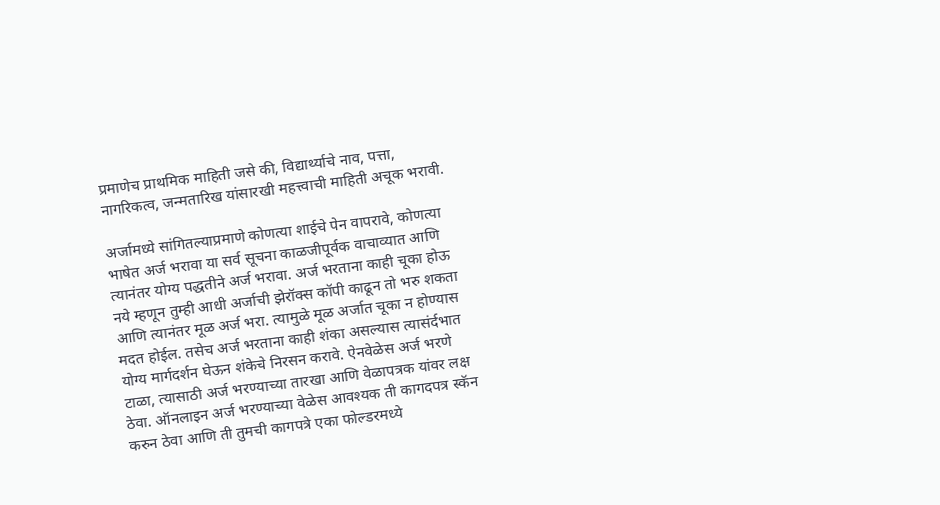प्रमाणेच प्राथमिक माहिती जसे की, विद्यार्थ्याचे नाव, पत्ता, नागरिकत्व, जन्मतारिख यांसारखी महत्त्वाची माहिती अचूक भरावी.

अर्जामध्ये सांगितल्याप्रमाणे कोणत्या शाईचे पेन वापरावे, कोणत्या भाषेत अर्ज भरावा या सर्व सूचना काळजीपूर्वक वाचाव्यात आणि त्यानंतर योग्य पद्धतीने अर्ज भरावा. अर्ज भरताना काही चूका होऊ नये म्हणून तुम्ही आधी अर्जाची झेरॉक्स कॉपी काढून तो भरु शकता आणि त्यानंतर मूळ अर्ज भरा. त्यामुळे मूळ अर्जात चूका न होण्यास मदत होईल. तसेच अर्ज भरताना काही शंका असल्यास त्यासंर्दभात योग्य मार्गदर्शन घेऊन शंकेचे निरसन करावे. ऐनवेळेस अर्ज भरणे टाळा, त्यासाठी अर्ज भरण्याच्या तारखा आणि वेळापत्रक यांवर लक्ष ठेवा. ऑनलाइन अर्ज भरण्याच्या वेळेस आवश्यक ती कागदपत्र स्कॅन करुन ठेवा आणि ती तुमची कागपत्रे एका फोल्डरमध्ये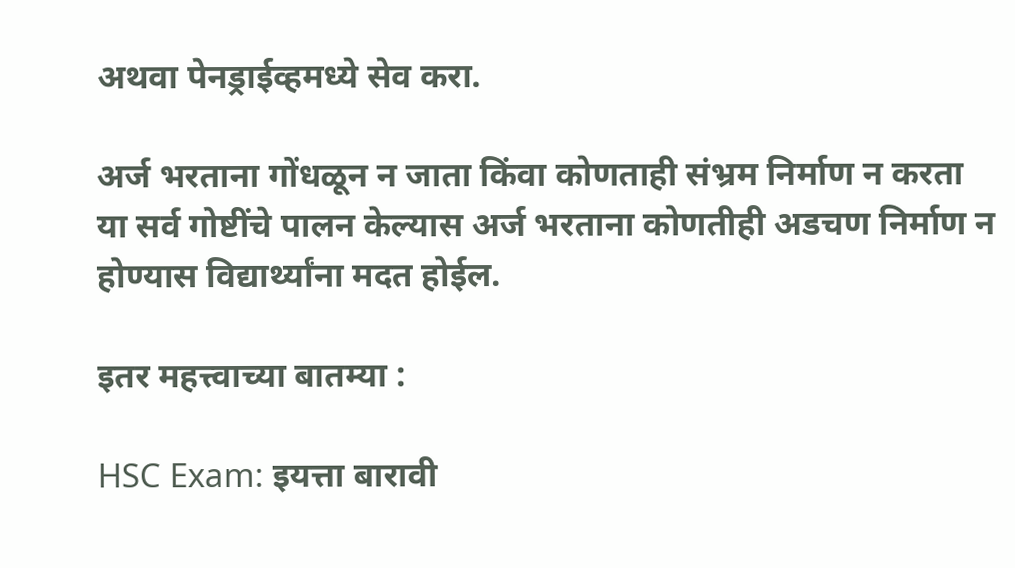अथवा पेनड्राईव्हमध्ये सेव करा.

अर्ज भरताना गोंधळून न जाता किंवा कोणताही संभ्रम निर्माण न करता या सर्व गोष्टींचे पालन केल्यास अर्ज भरताना कोणतीही अडचण निर्माण न होण्यास विद्यार्थ्यांना मदत होईल.

इतर महत्त्वाच्या बातम्या :

HSC Exam: इयत्ता बारावी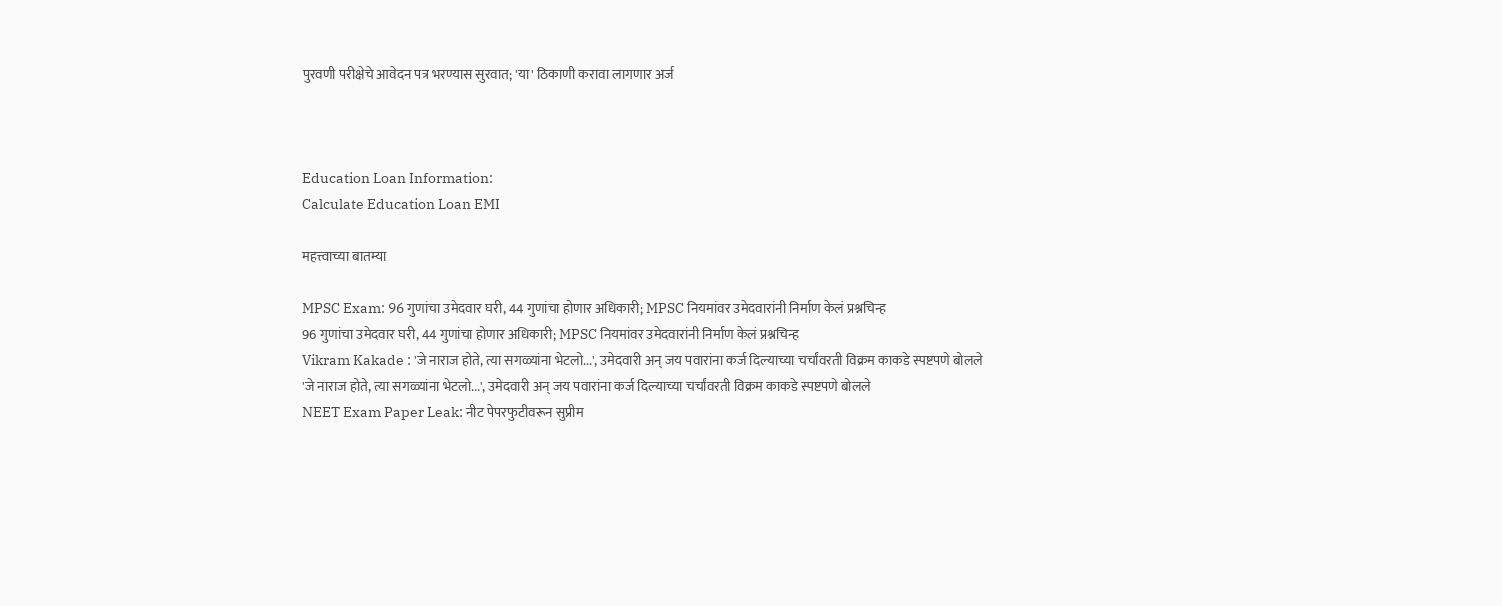पुरवणी परीक्षेचे आवेदन पत्र भरण्यास सुरवात; 'या' ठिकाणी करावा लागणार अर्ज



Education Loan Information:
Calculate Education Loan EMI

महत्त्वाच्या बातम्या

MPSC Exam: 96 गुणांचा उमेदवार घरी, 44 गुणांचा होणार अधिकारी; MPSC नियमांवर उमेदवारांनी निर्माण केलं प्रश्नचिन्ह
96 गुणांचा उमेदवार घरी, 44 गुणांचा होणार अधिकारी; MPSC नियमांवर उमेदवारांनी निर्माण केलं प्रश्नचिन्ह
Vikram Kakade : 'जे नाराज होते, त्या सगळ्यांना भेटलो...', उमेदवारी अन् जय पवारांना कर्ज दिल्याच्या चर्चांवरती विक्रम काकडे स्पष्टपणे बोलले
'जे नाराज होते, त्या सगळ्यांना भेटलो...', उमेदवारी अन् जय पवारांना कर्ज दिल्याच्या चर्चांवरती विक्रम काकडे स्पष्टपणे बोलले
NEET Exam Paper Leak: नीट पेपरफुटीवरून सुप्रीम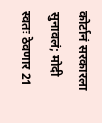कोर्टानं सरकारला सुनावलं; मोदी स्वतः ठेवणार 21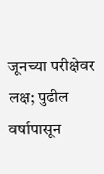जूनच्या परीक्षेवर लक्ष; पुढील वर्षापासून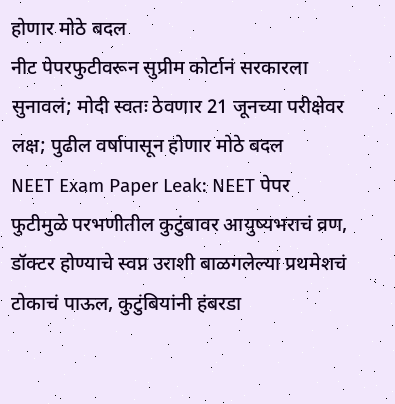होणार मोठे बदल
नीट पेपरफुटीवरून सुप्रीम कोर्टानं सरकारला सुनावलं; मोदी स्वतः ठेवणार 21 जूनच्या परीक्षेवर लक्ष; पुढील वर्षापासून होणार मोठे बदल
NEET Exam Paper Leak: NEET पेपर फुटीमुळे परभणीतील कुटुंबावर आयुष्यभराचं व्रण, डॉक्टर होण्याचे स्वप्न उराशी बाळगलेल्या प्रथमेशचं टोकाचं पाऊल, कुटुंबियांनी हंबरडा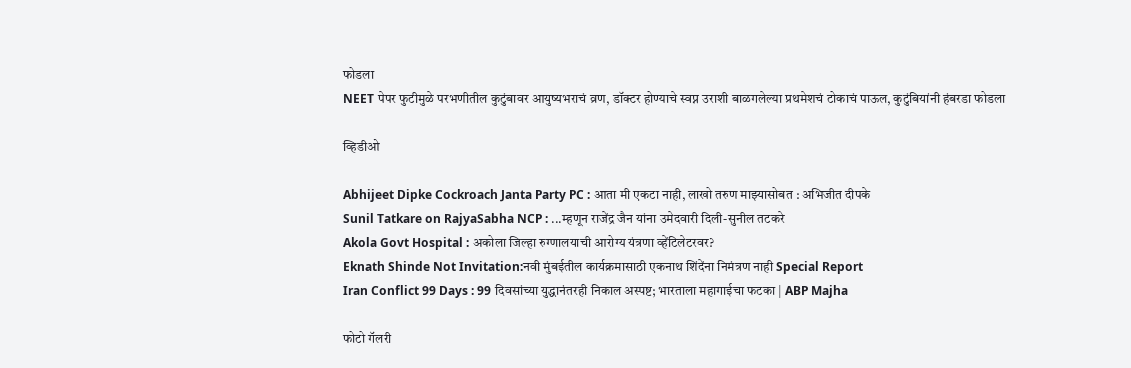फोडला
NEET पेपर फुटीमुळे परभणीतील कुटुंबावर आयुष्यभराचं व्रण, डॉक्टर होण्याचे स्वप्न उराशी बाळगलेल्या प्रथमेशचं टोकाचं पाऊल, कुटुंबियांनी हंबरडा फोडला

व्हिडीओ

Abhijeet Dipke Cockroach Janta Party PC : आता मी एकटा नाही, लाखो तरुण माझ्यासोबत : अभिजीत दीपके
Sunil Tatkare on RajyaSabha NCP : ...म्हणून राजेंद्र जैन यांना उमेदवारी दिली-सुनील तटकरे
Akola Govt Hospital : अकोला जिल्हा रुग्णालयाची आरोग्य यंत्रणा व्हेंटिलेटरवर?
Eknath Shinde Not Invitation:नवी मुंबईतील कार्यक्रमासाठी एकनाथ शिंदेंना निमंत्रण नाही Special Report
Iran Conflict 99 Days : 99 दिवसांच्या युद्धानंतरही निकाल अस्पष्ट; भारताला महागाईचा फटका | ABP Majha

फोटो गॅलरी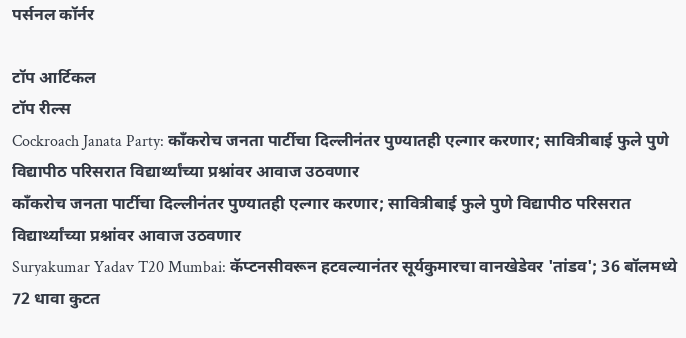पर्सनल कॉर्नर

टॉप आर्टिकल
टॉप रील्स
Cockroach Janata Party: काँकरोच जनता पार्टीचा दिल्लीनंतर पुण्यातही एल्गार करणार; सावित्रीबाई फुले पुणे विद्यापीठ परिसरात विद्यार्थ्यांच्या प्रश्नांवर आवाज उठवणार
काँकरोच जनता पार्टीचा दिल्लीनंतर पुण्यातही एल्गार करणार; सावित्रीबाई फुले पुणे विद्यापीठ परिसरात विद्यार्थ्यांच्या प्रश्नांवर आवाज उठवणार
Suryakumar Yadav T20 Mumbai: कॅप्टनसीवरून हटवल्यानंतर सूर्यकुमारचा वानखेडेवर 'तांडव'; 36 बॉलमध्ये 72 धावा कुटत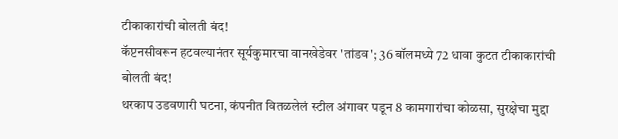टीकाकारांची बोलती बंद!
कॅप्टनसीवरून हटवल्यानंतर सूर्यकुमारचा वानखेडेवर 'तांडव'; 36 बॉलमध्ये 72 धावा कुटत टीकाकारांची बोलती बंद!
थरकाप उडवणारी घटना, कंपनीत वितळलेलं स्टील अंगावर पडून 8 कामगारांचा कोळसा, सुरक्षेचा मुद्दा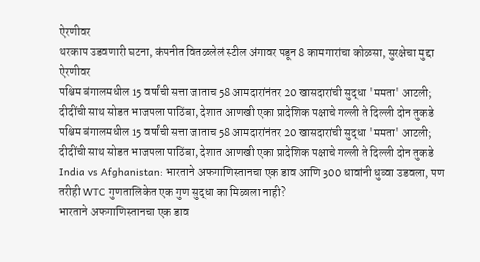ऐरणीवर
थरकाप उडवणारी घटना, कंपनीत वितळलेलं स्टील अंगावर पडून 8 कामगारांचा कोळसा, सुरक्षेचा मुद्दा ऐरणीवर
पश्चिम बंगालमधील 15 वर्षांची सत्ता जाताच 58 आमदारांनंतर 20 खासदारांची सुद्धा 'ममता' आटली; दीदींची साथ सोडत भाजपला पाठिंबा, देशात आणखी एका प्रादेशिक पक्षाचे गल्ली ते दिल्ली दोन तुकडे
पश्चिम बंगालमधील 15 वर्षांची सत्ता जाताच 58 आमदारांनंतर 20 खासदारांची सुद्धा 'ममता' आटली; दीदींची साथ सोडत भाजपला पाठिंबा, देशात आणखी एका प्रादेशिक पक्षाचे गल्ली ते दिल्ली दोन तुकडे
India vs Afghanistan: भारताने अफगाणिस्तानचा एक डाव आणि 300 धावांनी धुव्वा उडवला, पण तरीही WTC गुणतालिकेत एक गुण सुद्धा का मिळाला नाही?
भारताने अफगाणिस्तानचा एक डाव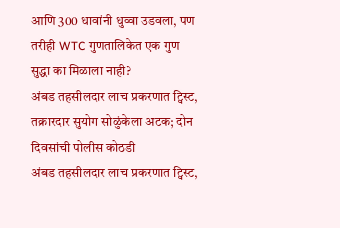आणि 300 धावांनी धुव्वा उडवला, पण तरीही WTC गुणतालिकेत एक गुण सुद्धा का मिळाला नाही?
अंबड तहसीलदार लाच प्रकरणात ट्विस्ट, तक्रारदार सुयोग सोळुंकेला अटक; दोन दिवसांची पोलीस कोठडी
अंबड तहसीलदार लाच प्रकरणात ट्विस्ट,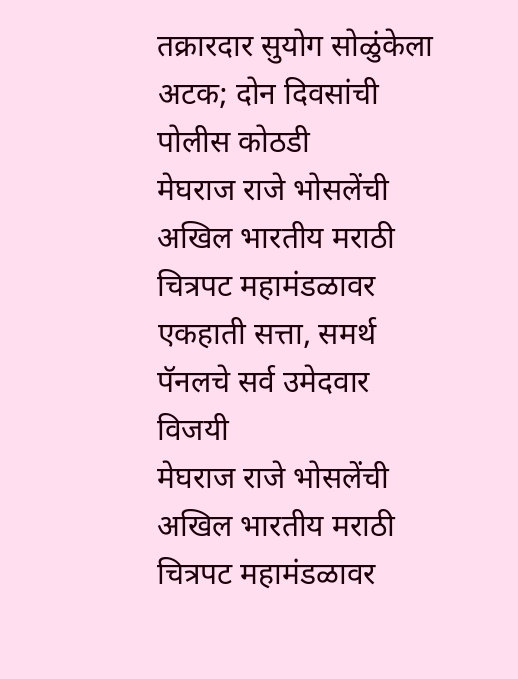तक्रारदार सुयोग सोळुंकेला अटक; दोन दिवसांची पोलीस कोठडी
मेघराज राजे भोसलेंची अखिल भारतीय मराठी चित्रपट महामंडळावर एकहाती सत्ता, समर्थ पॅनलचे सर्व उमेदवार विजयी
मेघराज राजे भोसलेंची अखिल भारतीय मराठी चित्रपट महामंडळावर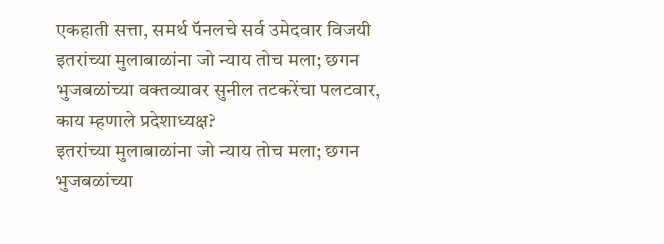एकहाती सत्ता, समर्थ पॅनलचे सर्व उमेदवार विजयी
इतरांच्या मुलाबाळांना जो न्याय तोच मला; छगन भुजबळांच्या वक्तव्यावर सुनील तटकरेंचा पलटवार, काय म्हणाले प्रदेशाध्यक्ष?
इतरांच्या मुलाबाळांना जो न्याय तोच मला; छगन भुजबळांच्या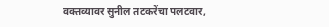वक्तव्यावर सुनील तटकरेंचा पलटवार,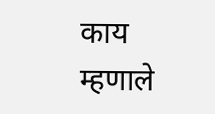काय म्हणाले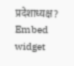प्रदेशाध्यक्ष?
Embed widget